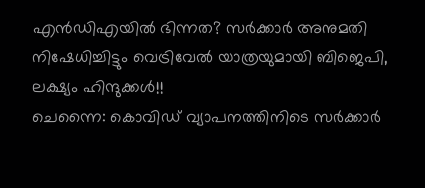എൻഡിഎയിൽ ഭിന്നത? സർക്കാർ അനുമതി നിഷേധിച്ചിട്ടും വെട്രിവേൽ യാത്രയുമായി ബിജെപി, ലക്ഷ്യം ഹിന്ദുക്കൾ!!
ചെന്നൈ: കൊവിഡ് വ്യാപനത്തിനിടെ സർക്കാർ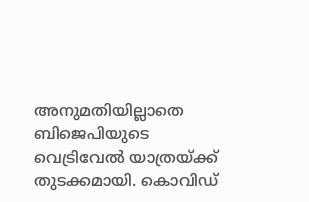അനുമതിയില്ലാതെ ബിജെപിയുടെ വെട്രിവേൽ യാത്രയ്ക്ക് തുടക്കമായി. കൊവിഡ്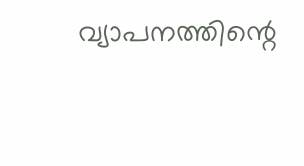വ്യാപനത്തിന്റെ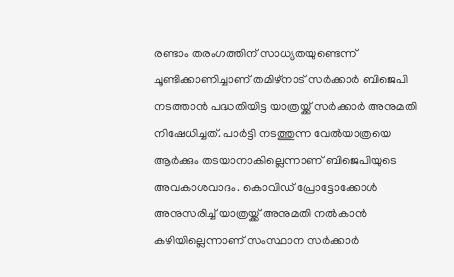രണ്ടാം തരംഗത്തിന് സാധ്യതയുണ്ടെന്ന് ചൂണ്ടിക്കാണിച്ചാണ് തമിഴ്നാട് സർക്കാർ ബിജെപി നടത്താൻ പദ്ധതിയിട്ട യാത്രയ്ക്ക് സർക്കാർ അനുമതി നിഷേധിച്ചത്. പാർട്ടി നടത്തുന്ന വേൽയാത്രയെ ആർക്കും തടയാനാകില്ലെന്നാണ് ബിജെപിയുടെ അവകാശവാദം. കൊവിഡ് പ്രോട്ടോക്കോൾ അനുസരിച്ച് യാത്രയ്ക്ക് അനുമതി നൽകാൻ കഴിയില്ലെന്നാണ് സംസ്ഥാന സർക്കാർ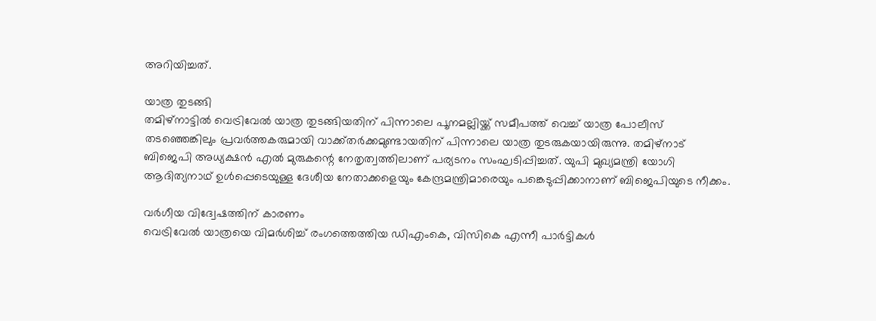അറിയിച്ചത്.

യാത്ര തുടങ്ങി
തമിഴ്നാട്ടിൽ വെട്രിവേൽ യാത്ര തുടങ്ങിയതിന് പിന്നാലെ പൂനമല്ലിയ്ക്ക് സമീപത്ത് വെച്ച് യാത്ര പോലീസ് തടഞ്ഞെങ്കിലും പ്രവർത്തകരുമായി വാക്ക്തർക്കമുണ്ടായതിന് പിന്നാലെ യാത്ര തുടരുകയായിരുന്നു. തമിഴ്നാട് ബിജെപി അധ്യക്ഷൻ എൽ മുരുകന്റെ നേതൃത്വത്തിലാണ് പര്യടനം സംഘടിപ്പിച്ചത്. യുപി മുഖ്യമന്ത്രി യോഗി ആദിത്യനാഥ് ഉൾപ്പെടെയുള്ള ദേശീയ നേതാക്കളെയും കേന്ദ്രമന്ത്രിമാരെയും പങ്കെടുപ്പിക്കാനാണ് ബിജെപിയുടെ നീക്കം.

വർഗീയ വിദ്വേഷത്തിന് കാരണം
വെട്രിവേൽ യാത്രയെ വിമർശിച്ച് രംഗത്തെത്തിയ ഡിഎംകെ, വിസികെ എന്നീ പാർട്ടികൾ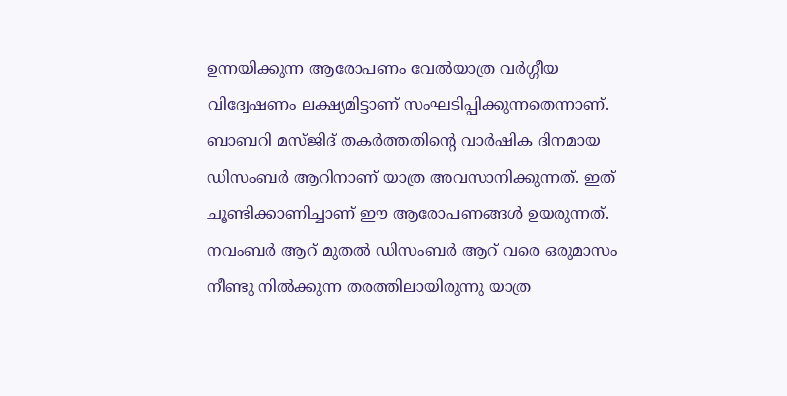ഉന്നയിക്കുന്ന ആരോപണം വേൽയാത്ര വർഗ്ഗീയ വിദ്വേഷണം ലക്ഷ്യമിട്ടാണ് സംഘടിപ്പിക്കുന്നതെന്നാണ്. ബാബറി മസ്ജിദ് തകർത്തതിന്റെ വാർഷിക ദിനമായ ഡിസംബർ ആറിനാണ് യാത്ര അവസാനിക്കുന്നത്. ഇത് ചൂണ്ടിക്കാണിച്ചാണ് ഈ ആരോപണങ്ങൾ ഉയരുന്നത്. നവംബർ ആറ് മുതൽ ഡിസംബർ ആറ് വരെ ഒരുമാസം നീണ്ടു നിൽക്കുന്ന തരത്തിലായിരുന്നു യാത്ര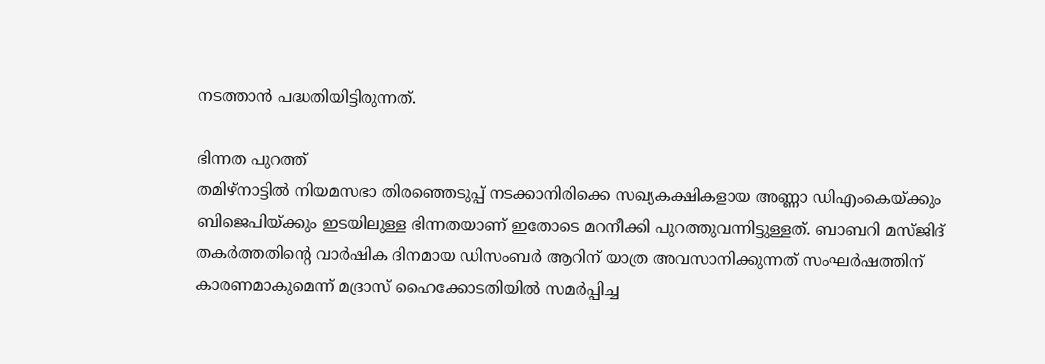നടത്താൻ പദ്ധതിയിട്ടിരുന്നത്.

ഭിന്നത പുറത്ത്
തമിഴ്നാട്ടിൽ നിയമസഭാ തിരഞ്ഞെടുപ്പ് നടക്കാനിരിക്കെ സഖ്യകക്ഷികളായ അണ്ണാ ഡിഎംകെയ്ക്കും ബിജെപിയ്ക്കും ഇടയിലുള്ള ഭിന്നതയാണ് ഇതോടെ മറനീക്കി പുറത്തുവന്നിട്ടുള്ളത്. ബാബറി മസ്ജിദ് തകർത്തതിന്റെ വാർഷിക ദിനമായ ഡിസംബർ ആറിന് യാത്ര അവസാനിക്കുന്നത് സംഘർഷത്തിന് കാരണമാകുമെന്ന് മദ്രാസ് ഹൈക്കോടതിയിൽ സമർപ്പിച്ച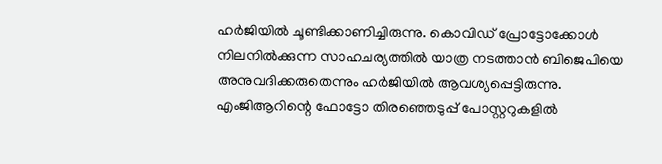ഹർജിയിൽ ചൂണ്ടിക്കാണിച്ചിരുന്നു. കൊവിഡ് പ്രോട്ടോക്കോൾ നിലനിൽക്കുന്ന സാഹചര്യത്തിൽ യാത്ര നടത്താൻ ബിജെപിയെ അനുവദിക്കരുതെന്നും ഹർജിയിൽ ആവശ്യപ്പെട്ടിരുന്നു. എംജിആറിന്റെ ഫോട്ടോ തിരഞ്ഞെടുപ്പ് പോസ്റ്ററുകളിൽ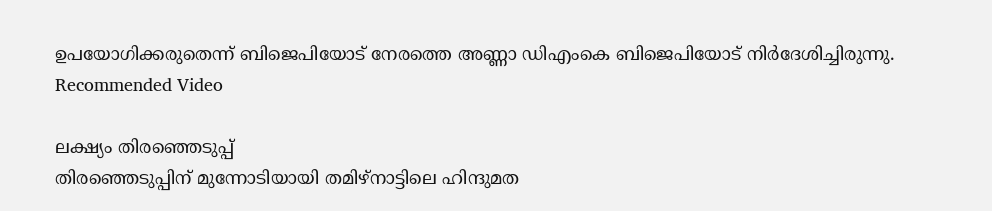ഉപയോഗിക്കരുതെന്ന് ബിജെപിയോട് നേരത്തെ അണ്ണാ ഡിഎംകെ ബിജെപിയോട് നിർദേശിച്ചിരുന്നു.
Recommended Video

ലക്ഷ്യം തിരഞ്ഞെടുപ്പ്
തിരഞ്ഞെടുപ്പിന് മുന്നോടിയായി തമിഴ്നാട്ടിലെ ഹിന്ദുമത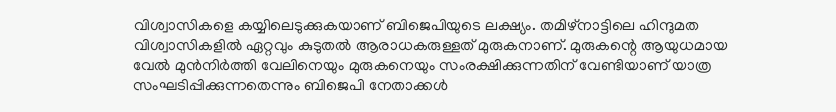വിശ്വാസികളെ കയ്യിലെടുക്കുകയാണ് ബിജെപിയുടെ ലക്ഷ്യം. തമിഴ്നാട്ടിലെ ഹിന്ദുമത വിശ്വാസികളിൽ ഏറ്റവും കുടുതൽ ആരാധകരുള്ളത് മുരുകനാണ്. മുരുകന്റെ ആയുധമായ വേൽ മുൻനിർത്തി വേലിനെയും മുരുകനെയും സംരക്ഷിക്കുന്നതിന് വേണ്ടിയാണ് യാത്ര സംഘടിപ്പിക്കുന്നതെന്നും ബിജെപി നേതാക്കൾ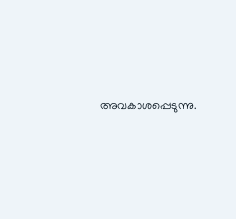അവകാശപ്പെടുന്നു.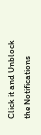Click it and Unblock the Notifications